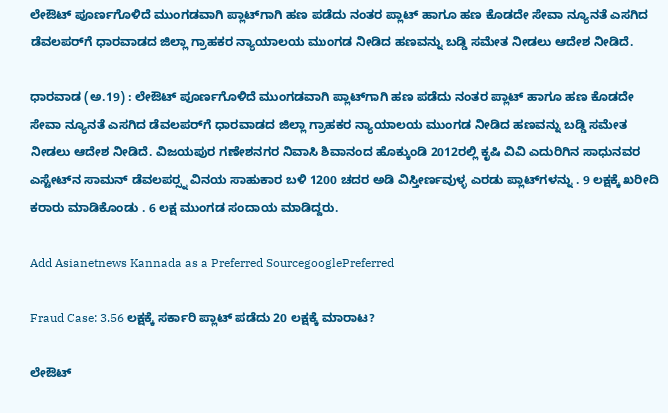ಲೇಔಟ್‌ ಪೂರ್ಣಗೊಳಿದೆ ಮುಂಗಡವಾಗಿ ಪ್ಲಾಟ್‌ಗಾಗಿ ಹಣ ಪಡೆದು ನಂತರ ಪ್ಲಾಟ್‌ ಹಾಗೂ ಹಣ ಕೊಡದೇ ಸೇವಾ ನ್ಯೂನತೆ ಎಸಗಿದ ಡೆವಲಪರ್‌ಗೆ ಧಾರವಾಡದ ಜಿಲ್ಲಾ ಗ್ರಾಹಕರ ನ್ಯಾಯಾಲಯ ಮುಂಗಡ ನೀಡಿದ ಹಣವನ್ನು ಬಡ್ಡಿ ಸಮೇತ ನೀಡಲು ಆದೇಶ ನೀಡಿದೆ.

ಧಾರವಾಡ (ಅ.19) : ಲೇಔಟ್‌ ಪೂರ್ಣಗೊಳಿದೆ ಮುಂಗಡವಾಗಿ ಪ್ಲಾಟ್‌ಗಾಗಿ ಹಣ ಪಡೆದು ನಂತರ ಪ್ಲಾಟ್‌ ಹಾಗೂ ಹಣ ಕೊಡದೇ ಸೇವಾ ನ್ಯೂನತೆ ಎಸಗಿದ ಡೆವಲಪರ್‌ಗೆ ಧಾರವಾಡದ ಜಿಲ್ಲಾ ಗ್ರಾಹಕರ ನ್ಯಾಯಾಲಯ ಮುಂಗಡ ನೀಡಿದ ಹಣವನ್ನು ಬಡ್ಡಿ ಸಮೇತ ನೀಡಲು ಆದೇಶ ನೀಡಿದೆ. ವಿಜಯಪುರ ಗಣೇಶನಗರ ನಿವಾಸಿ ಶಿವಾನಂದ ಹೊಕ್ಕುಂಡಿ 2012ರಲ್ಲಿ ಕೃಷಿ ವಿವಿ ಎದುರಿಗಿನ ಸಾಧುನವರ ಎಸ್ಟೇಟ್‌ನ ಸಾಮನ್‌ ಡೆವಲಪರ್‍ಸ್ನ ವಿನಯ ಸಾಹುಕಾರ ಬಳಿ 1200 ಚದರ ಅಡಿ ವಿಸ್ತೀರ್ಣವುಳ್ಳ ಎರಡು ಪ್ಲಾಟ್‌ಗಳನ್ನು . 9 ಲಕ್ಷಕ್ಕೆ ಖರೀದಿ ಕರಾರು ಮಾಡಿಕೊಂಡು . 6 ಲಕ್ಷ ಮುಂಗಡ ಸಂದಾಯ ಮಾಡಿದ್ದರು.

Add Asianetnews Kannada as a Preferred SourcegooglePreferred

Fraud Case: 3.56 ಲಕ್ಷಕ್ಕೆ ಸರ್ಕಾರಿ ಪ್ಲಾಟ್‌ ಪಡೆದು 20 ಲಕ್ಷಕ್ಕೆ ಮಾರಾಟ?

ಲೇಔಟ್‌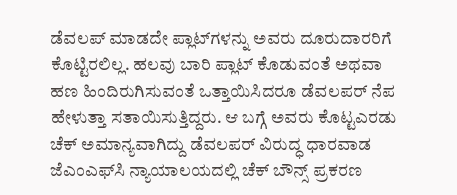ಡೆವಲಪ್‌ ಮಾಡದೇ ಪ್ಲಾಟ್‌ಗಳನ್ನು ಅವರು ದೂರುದಾರರಿಗೆ ಕೊಟ್ಟಿರಲಿಲ್ಲ. ಹಲವು ಬಾರಿ ಪ್ಲಾಟ್‌ ಕೊಡುವಂತೆ ಅಥವಾ ಹಣ ಹಿಂದಿರುಗಿಸುವಂತೆ ಒತ್ತಾಯಿಸಿದರೂ ಡೆವಲಪರ್‌ ನೆಪ ಹೇಳುತ್ತಾ ಸತಾಯಿಸುತ್ತಿದ್ದರು. ಆ ಬಗ್ಗೆ ಅವರು ಕೊಟ್ಟಎರಡು ಚೆಕ್‌ ಅಮಾನ್ಯವಾಗಿದ್ದು ಡೆವಲಪರ್‌ ವಿರುದ್ಧ ಧಾರವಾಡ ಜೆಎಂಎಫ್‌ಸಿ ನ್ಯಾಯಾಲಯದಲ್ಲಿ ಚೆಕ್‌ ಬೌನ್ಸ್‌ ಪ್ರಕರಣ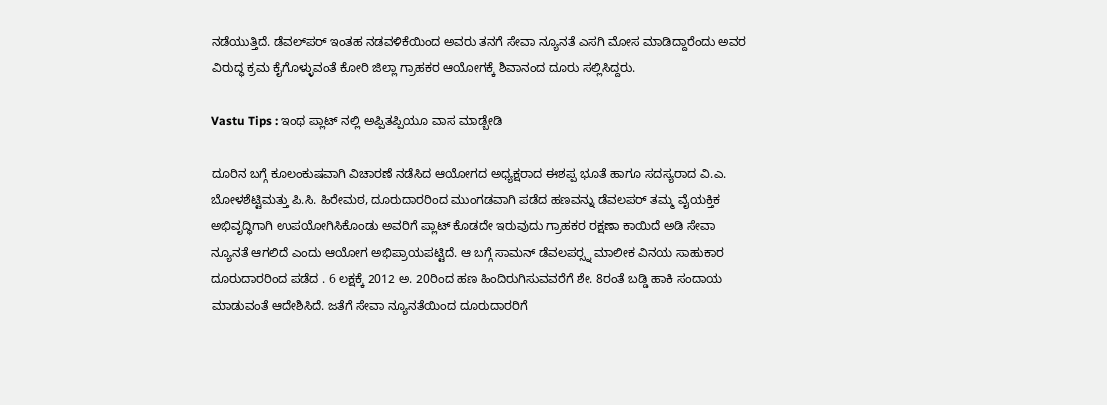ನಡೆಯುತ್ತಿದೆ. ಡೆವಲ್‌ಪರ್‌ ಇಂತಹ ನಡವಳಿಕೆಯಿಂದ ಅವರು ತನಗೆ ಸೇವಾ ನ್ಯೂನತೆ ಎಸಗಿ ಮೋಸ ಮಾಡಿದ್ದಾರೆಂದು ಅವರ ವಿರುದ್ಧ ಕ್ರಮ ಕೈಗೊಳ್ಳುವಂತೆ ಕೋರಿ ಜಿಲ್ಲಾ ಗ್ರಾಹಕರ ಆಯೋಗಕ್ಕೆ ಶಿವಾನಂದ ದೂರು ಸಲ್ಲಿಸಿದ್ದರು.

Vastu Tips : ಇಂಥ ಪ್ಲಾಟ್ ನಲ್ಲಿ ಅಪ್ಪಿತಪ್ಪಿಯೂ ವಾಸ ಮಾಡ್ಬೇಡಿ

ದೂರಿನ ಬಗ್ಗೆ ಕೂಲಂಕುಷವಾಗಿ ವಿಚಾರಣೆ ನಡೆಸಿದ ಆಯೋಗದ ಅಧ್ಯಕ್ಷರಾದ ಈಶಪ್ಪ ಭೂತೆ ಹಾಗೂ ಸದಸ್ಯರಾದ ವಿ.ಎ. ಬೋಳಶೆಟ್ಟಿಮತ್ತು ಪಿ.ಸಿ. ಹಿರೇಮಠ, ದೂರುದಾರರಿಂದ ಮುಂಗಡವಾಗಿ ಪಡೆದ ಹಣವನ್ನು ಡೆವಲಪರ್‌ ತಮ್ಮ ವೈಯಕ್ತಿಕ ಅಭಿವೃದ್ಧಿಗಾಗಿ ಉಪಯೋಗಿಸಿಕೊಂಡು ಅವರಿಗೆ ಪ್ಲಾಟ್‌ ಕೊಡದೇ ಇರುವುದು ಗ್ರಾಹಕರ ರಕ್ಷಣಾ ಕಾಯಿದೆ ಅಡಿ ಸೇವಾ ನ್ಯೂನತೆ ಆಗಲಿದೆ ಎಂದು ಆಯೋಗ ಅಭಿಪ್ರಾಯಪಟ್ಟಿದೆ. ಆ ಬಗ್ಗೆ ಸಾಮನ್‌ ಡೆವಲಪರ್‍ಸ್ನ ಮಾಲೀಕ ವಿನಯ ಸಾಹುಕಾರ ದೂರುದಾರರಿಂದ ಪಡೆದ . 6 ಲಕ್ಷಕ್ಕೆ 2012 ಅ. 20ರಿಂದ ಹಣ ಹಿಂದಿರುಗಿಸುವವರೆಗೆ ಶೇ. 8ರಂತೆ ಬಡ್ಡಿ ಹಾಕಿ ಸಂದಾಯ ಮಾಡುವಂತೆ ಆದೇಶಿಸಿದೆ. ಜತೆಗೆ ಸೇವಾ ನ್ಯೂನತೆಯಿಂದ ದೂರುದಾರರಿಗೆ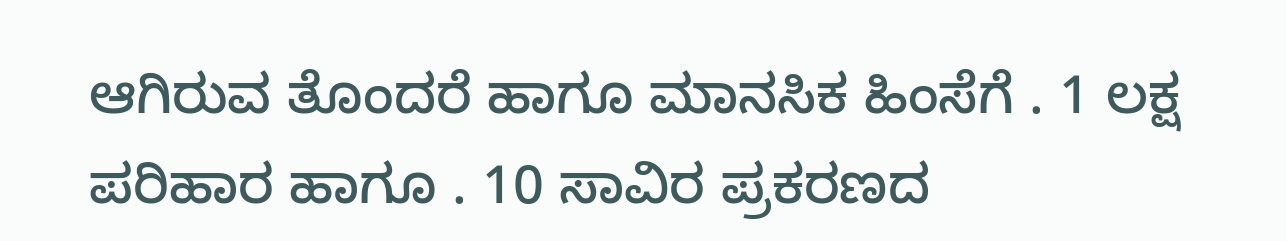ಆಗಿರುವ ತೊಂದರೆ ಹಾಗೂ ಮಾನಸಿಕ ಹಿಂಸೆಗೆ . 1 ಲಕ್ಷ ಪರಿಹಾರ ಹಾಗೂ . 10 ಸಾವಿರ ಪ್ರಕರಣದ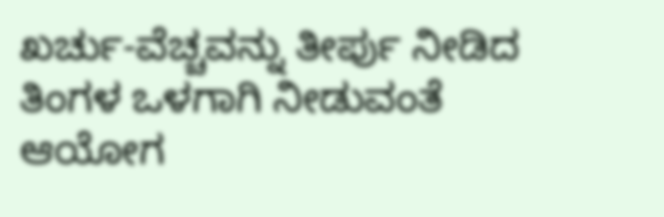ಖರ್ಚು-ವೆಚ್ಚವನ್ನು ತೀರ್ಪು ನೀಡಿದ ತಿಂಗಳ ಒಳಗಾಗಿ ನೀಡುವಂತೆ ಆಯೋಗ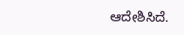ಆದೇಶಿಸಿದೆ.